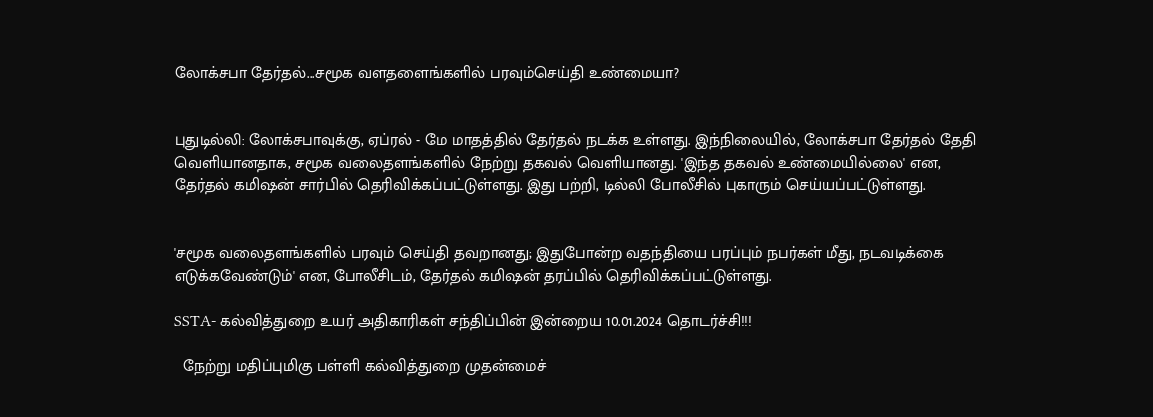லோக்சபா தேர்தல்...சமூக வளதளைங்களில் பரவும்செய்தி உண்மையா?


புதுடில்லி: லோக்சபாவுக்கு, ஏப்ரல் - மே மாதத்தில் தேர்தல் நடக்க உள்ளது. இந்நிலையில், லோக்சபா தேர்தல் தேதி வெளியானதாக, சமூக வலைதளங்களில் நேற்று தகவல் வெளியானது. 'இந்த தகவல் உண்மையில்லை' என, தேர்தல் கமிஷன் சார்பில் தெரிவிக்கப்பட்டுள்ளது. இது பற்றி, டில்லி போலீசில் புகாரும் செய்யப்பட்டுள்ளது.


'சமூக வலைதளங்களில் பரவும் செய்தி தவறானது; இதுபோன்ற வதந்தியை பரப்பும் நபர்கள் மீது, நடவடிக்கை எடுக்கவேண்டும்' என, போலீசிடம், தேர்தல் கமிஷன் தரப்பில் தெரிவிக்கப்பட்டுள்ளது.

SSTA- கல்வித்துறை உயர் அதிகாரிகள் சந்திப்பின் இன்றைய 10.01.2024 தொடர்ச்சி!!!

  நேற்று மதிப்புமிகு பள்ளி கல்வித்துறை முதன்மைச்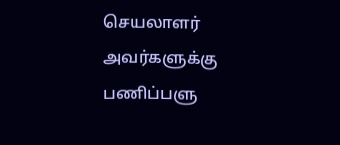செயலாளர் அவர்களுக்கு பணிப்பளு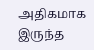அதிகமாக இருந்த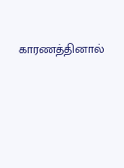காரணத்தினால்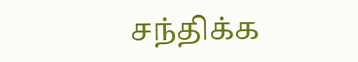சந்திக்க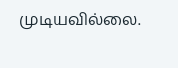முடியவில்லை.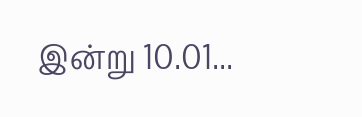இன்று 10.01...